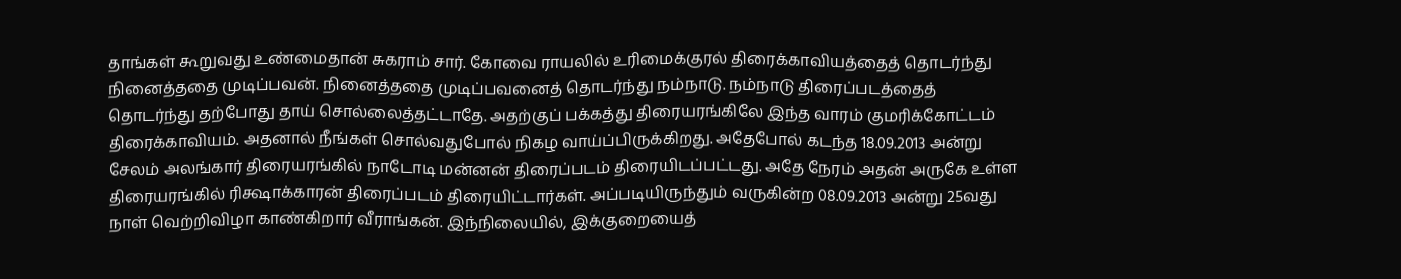தாங்கள் கூறுவது உண்மைதான் சுகராம் சார். கோவை ராயலில் உரிமைக்குரல் திரைக்காவியத்தைத் தொடர்ந்து நினைத்ததை முடிப்பவன். நினைத்ததை முடிப்பவனைத் தொடர்ந்து நம்நாடு. நம்நாடு திரைப்படத்தைத் தொடர்ந்து தற்போது தாய் சொல்லைத்தட்டாதே. அதற்குப் பக்கத்து திரையரங்கிலே இந்த வாரம் குமரிக்கோட்டம் திரைக்காவியம். அதனால் நீங்கள் சொல்வதுபோல் நிகழ வாய்ப்பிருக்கிறது. அதேபோல் கடந்த 18.09.2013 அன்று சேலம் அலங்கார் திரையரங்கில் நாடோடி மன்னன் திரைப்படம் திரையிடப்பட்டது. அதே நேரம் அதன் அருகே உள்ள திரையரங்கில் ரிக்ஷாக்காரன் திரைப்படம் திரையிட்டார்கள். அப்படியிருந்தும் வருகின்ற 08.09.2013 அன்று 25வது நாள் வெற்றிவிழா காண்கிறார் வீராங்கன். இந்நிலையில், இக்குறையைத்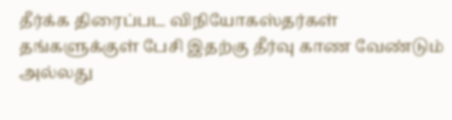தீர்க்க திரைப்பட விநியோகஸ்தர்கள் தங்களுக்குள் பேசி இதற்கு தீர்வு காண வேண்டும் அல்லது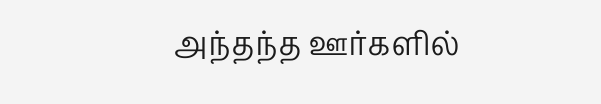அந்தந்த ஊர்களில்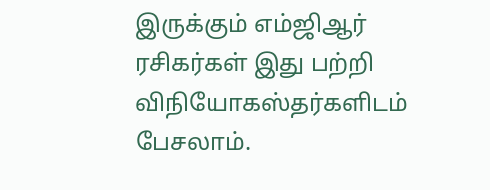இருக்கும் எம்ஜிஆர் ரசிகர்கள் இது பற்றி விநியோகஸ்தர்களிடம் பேசலாம்.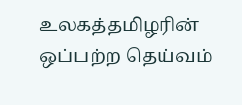உலகத்தமிழரின் ஒப்பற்ற தெய்வம்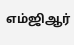எம்ஜிஆர்